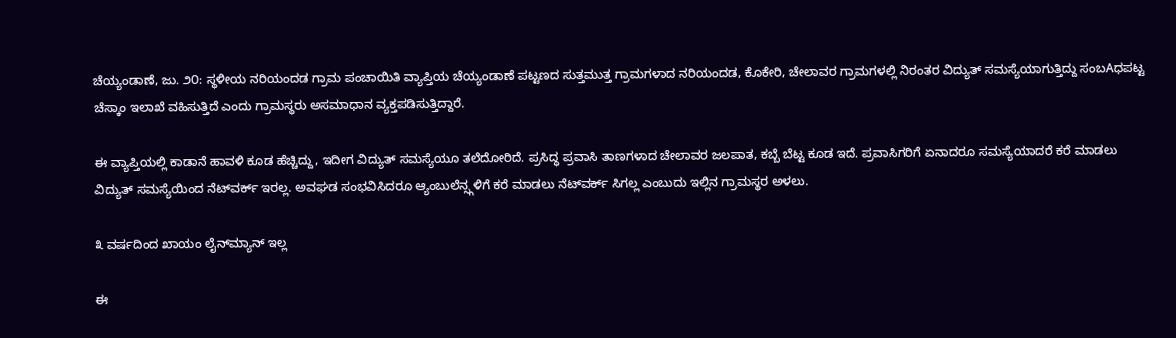ಚೆಯ್ಯಂಡಾಣೆ, ಜು. ೨೦: ಸ್ಥಳೀಯ ನರಿಯಂದಡ ಗ್ರಾಮ ಪಂಚಾಯಿತಿ ವ್ಯಾಪ್ತಿಯ ಚೆಯ್ಯಂಡಾಣೆ ಪಟ್ಟಣದ ಸುತ್ತಮುತ್ತ ಗ್ರಾಮಗಳಾದ ನರಿಯಂದಡ, ಕೊಕೇರಿ, ಚೇಲಾವರ ಗ್ರಾಮಗಳಲ್ಲಿ ನಿರಂತರ ವಿದ್ಯುತ್ ಸಮಸ್ಯೆಯಾಗುತ್ತಿದ್ದು ಸಂಬAಧಪಟ್ಟ ಚೆಸ್ಕಾಂ ಇಲಾಖೆ ವಹಿಸುತ್ತಿದೆ ಎಂದು ಗ್ರಾಮಸ್ಥರು ಅಸಮಾಧಾನ ವ್ಯಕ್ತಪಡಿಸುತ್ತಿದ್ದಾರೆ.

ಈ ವ್ಯಾಪ್ತಿಯಲ್ಲಿ ಕಾಡಾನೆ ಹಾವಳಿ ಕೂಡ ಹೆಚ್ಚಿದ್ದು, ಇದೀಗ ವಿದ್ಯುತ್ ಸಮಸ್ಯೆಯೂ ತಲೆದೋರಿದೆ. ಪ್ರಸಿದ್ಧ ಪ್ರವಾಸಿ ತಾಣಗಳಾದ ಚೇಲಾವರ ಜಲಪಾತ, ಕಬ್ಬೆ ಬೆಟ್ಟ ಕೂಡ ಇದೆ. ಪ್ರವಾಸಿಗರಿಗೆ ಏನಾದರೂ ಸಮಸ್ಯೆಯಾದರೆ ಕರೆ ಮಾಡಲು ವಿದ್ಯುತ್ ಸಮಸ್ಯೆಯಿಂದ ನೆಟ್‌ವರ್ಕ್ ಇರಲ್ಲ. ಅವಘಡ ಸಂಭವಿಸಿದರೂ ಆ್ಯಂಬುಲೆನ್ಸ್ಗಳಿಗೆ ಕರೆ ಮಾಡಲು ನೆಟ್‌ವರ್ಕ್ ಸಿಗಲ್ಲ ಎಂಬುದು ಇಲ್ಲಿನ ಗ್ರಾಮಸ್ಥರ ಅಳಲು.

೩ ವರ್ಷದಿಂದ ಖಾಯಂ ಲೈನ್‌ಮ್ಯಾನ್ ಇಲ್ಲ

ಈ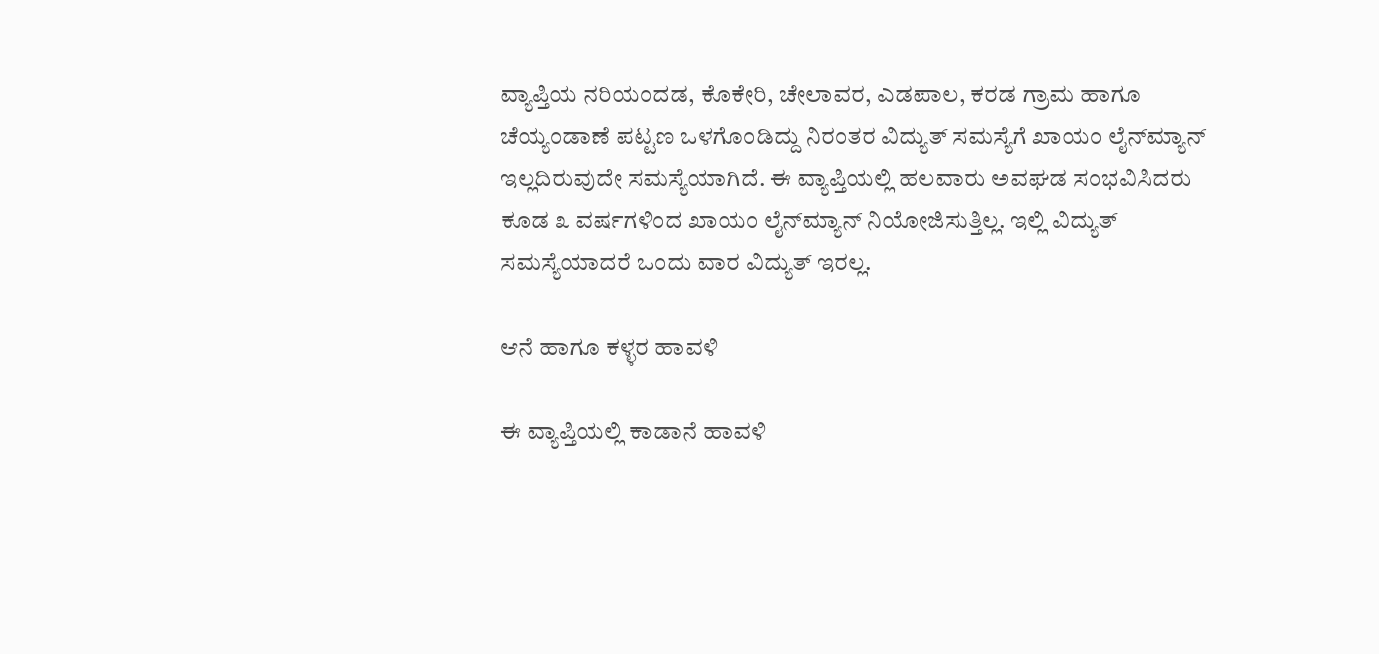ವ್ಯಾಪ್ತಿಯ ನರಿಯಂದಡ, ಕೊಕೇರಿ, ಚೇಲಾವರ, ಎಡಪಾಲ, ಕರಡ ಗ್ರಾಮ ಹಾಗೂ ಚೆಯ್ಯಂಡಾಣೆ ಪಟ್ಟಣ ಒಳಗೊಂಡಿದ್ದು ನಿರಂತರ ವಿದ್ಯುತ್ ಸಮಸ್ಯೆಗೆ ಖಾಯಂ ಲೈನ್‌ಮ್ಯಾನ್ ಇಲ್ಲದಿರುವುದೇ ಸಮಸ್ಯೆಯಾಗಿದೆ. ಈ ವ್ಯಾಪ್ತಿಯಲ್ಲಿ ಹಲವಾರು ಅವಘಡ ಸಂಭವಿಸಿದರು ಕೂಡ ೩ ವರ್ಷಗಳಿಂದ ಖಾಯಂ ಲೈನ್‌ಮ್ಯಾನ್ ನಿಯೋಜಿಸುತ್ತಿಲ್ಲ. ಇಲ್ಲಿ ವಿದ್ಯುತ್ ಸಮಸ್ಯೆಯಾದರೆ ಒಂದು ವಾರ ವಿದ್ಯುತ್ ಇರಲ್ಲ.

ಆನೆ ಹಾಗೂ ಕಳ್ಳರ ಹಾವಳಿ

ಈ ವ್ಯಾಪ್ತಿಯಲ್ಲಿ ಕಾಡಾನೆ ಹಾವಳಿ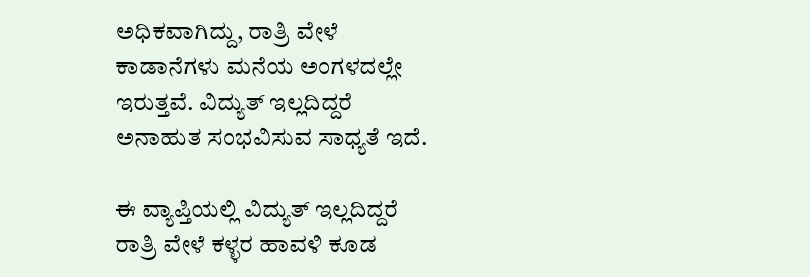ಅಧಿಕವಾಗಿದ್ದು, ರಾತ್ರಿ ವೇಳೆ ಕಾಡಾನೆಗಳು ಮನೆಯ ಅಂಗಳದಲ್ಲೇ ಇರುತ್ತವೆ. ವಿದ್ಯುತ್ ಇಲ್ಲದಿದ್ದರೆ ಅನಾಹುತ ಸಂಭವಿಸುವ ಸಾಧ್ಯತೆ ಇದೆ.

ಈ ವ್ಯಾಪ್ತಿಯಲ್ಲಿ ವಿದ್ಯುತ್ ಇಲ್ಲದಿದ್ದರೆ ರಾತ್ರಿ ವೇಳೆ ಕಳ್ಳರ ಹಾವಳಿ ಕೂಡ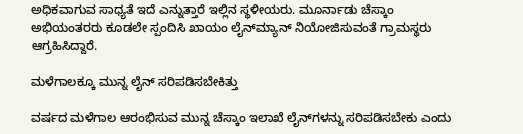ಅಧಿಕವಾಗುವ ಸಾಧ್ಯತೆ ಇದೆ ಎನ್ನುತ್ತಾರೆ ಇಲ್ಲಿನ ಸ್ಥಳೀಯರು. ಮೂರ್ನಾಡು ಚೆಸ್ಕಾಂ ಅಭಿಯಂತರರು ಕೂಡಲೇ ಸ್ಪಂದಿಸಿ ಖಾಯಂ ಲೈನ್‌ಮ್ಯಾನ್ ನಿಯೋಜಿಸುವಂತೆ ಗ್ರಾಮಸ್ಥರು ಆಗ್ರಹಿಸಿದ್ದಾರೆ.

ಮಳೆಗಾಲಕ್ಕೂ ಮುನ್ನ ಲೈನ್ ಸರಿಪಡಿಸಬೇಕಿತ್ತು

ವರ್ಷದ ಮಳೆಗಾಲ ಆರಂಭಿಸುವ ಮುನ್ನ ಚೆಸ್ಕಾಂ ಇಲಾಖೆ ಲೈನ್‌ಗಳನ್ನು ಸರಿಪಡಿಸಬೇಕು ಎಂದು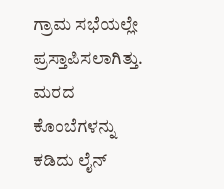ಗ್ರಾಮ ಸಭೆಯಲ್ಲೇ ಪ್ರಸ್ತಾಪಿಸಲಾಗಿತ್ತು. ಮರದ ಕೊಂಬೆಗಳನ್ನು ಕಡಿದು ಲೈನ್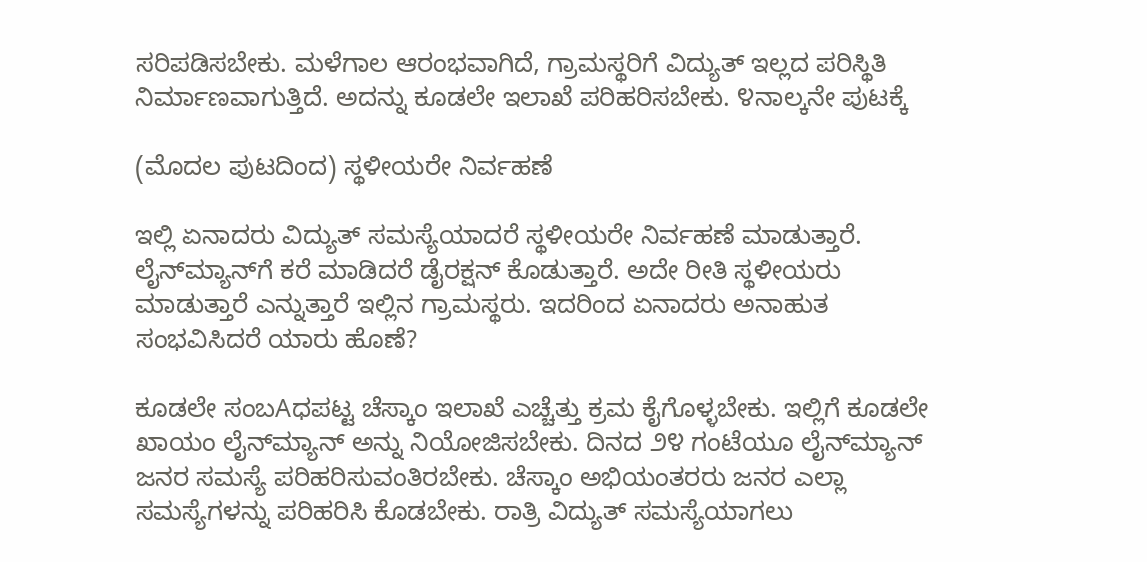ಸರಿಪಡಿಸಬೇಕು. ಮಳೆಗಾಲ ಆರಂಭವಾಗಿದೆ, ಗ್ರಾಮಸ್ಥರಿಗೆ ವಿದ್ಯುತ್ ಇಲ್ಲದ ಪರಿಸ್ಥಿತಿ ನಿರ್ಮಾಣವಾಗುತ್ತಿದೆ. ಅದನ್ನು ಕೂಡಲೇ ಇಲಾಖೆ ಪರಿಹರಿಸಬೇಕು. ೪ನಾಲ್ಕನೇ ಪುಟಕ್ಕೆ

(ಮೊದಲ ಪುಟದಿಂದ) ಸ್ಥಳೀಯರೇ ನಿರ್ವಹಣೆ

ಇಲ್ಲಿ ಏನಾದರು ವಿದ್ಯುತ್ ಸಮಸ್ಯೆಯಾದರೆ ಸ್ಥಳೀಯರೇ ನಿರ್ವಹಣೆ ಮಾಡುತ್ತಾರೆ. ಲೈನ್‌ಮ್ಯಾನ್‌ಗೆ ಕರೆ ಮಾಡಿದರೆ ಡೈರಕ್ಷನ್ ಕೊಡುತ್ತಾರೆ. ಅದೇ ರೀತಿ ಸ್ಥಳೀಯರು ಮಾಡುತ್ತಾರೆ ಎನ್ನುತ್ತಾರೆ ಇಲ್ಲಿನ ಗ್ರಾಮಸ್ಥರು. ಇದರಿಂದ ಏನಾದರು ಅನಾಹುತ ಸಂಭವಿಸಿದರೆ ಯಾರು ಹೊಣೆ?

ಕೂಡಲೇ ಸಂಬAಧಪಟ್ಟ ಚೆಸ್ಕಾಂ ಇಲಾಖೆ ಎಚ್ಚೆತ್ತು ಕ್ರಮ ಕೈಗೊಳ್ಳಬೇಕು. ಇಲ್ಲಿಗೆ ಕೂಡಲೇ ಖಾಯಂ ಲೈನ್‌ಮ್ಯಾನ್ ಅನ್ನು ನಿಯೋಜಿಸಬೇಕು. ದಿನದ ೨೪ ಗಂಟೆಯೂ ಲೈನ್‌ಮ್ಯಾನ್ ಜನರ ಸಮಸ್ಯೆ ಪರಿಹರಿಸುವಂತಿರಬೇಕು. ಚೆಸ್ಕಾಂ ಅಭಿಯಂತರರು ಜನರ ಎಲ್ಲಾ ಸಮಸ್ಯೆಗಳನ್ನು ಪರಿಹರಿಸಿ ಕೊಡಬೇಕು. ರಾತ್ರಿ ವಿದ್ಯುತ್ ಸಮಸ್ಯೆಯಾಗಲು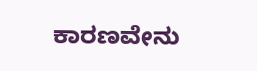ಕಾರಣವೇನು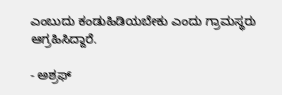ಎಂಬುದು ಕಂಡುಹಿಡಿಯಬೇಕು ಎಂದು ಗ್ರಾಮಸ್ಥರು ಆಗ್ರಹಿಸಿದ್ದಾರೆ.

- ಅಶ್ರಫ್